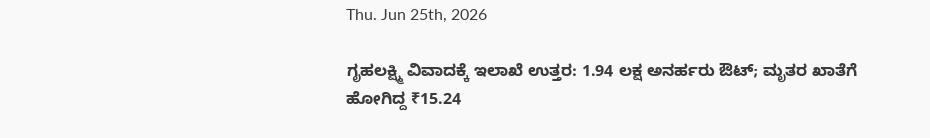Thu. Jun 25th, 2026

ಗೃಹಲಕ್ಷ್ಮಿ ವಿವಾದಕ್ಕೆ ಇಲಾಖೆ ಉತ್ತರ: 1.94 ಲಕ್ಷ ಅನರ್ಹರು ಔಟ್; ಮೃತರ ಖಾತೆಗೆ ಹೋಗಿದ್ದ ₹15.24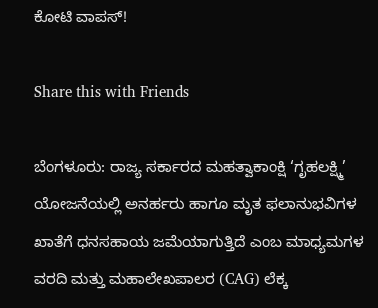ಕೋಟಿ ವಾಪಸ್!

Share this with Friends

ಬೆಂಗಳೂರು: ರಾಜ್ಯ ಸರ್ಕಾರದ ಮಹತ್ವಾಕಾಂಕ್ಷಿ ‘ಗೃಹಲಕ್ಷ್ಮಿ’ ಯೋಜನೆಯಲ್ಲಿ ಅನರ್ಹರು ಹಾಗೂ ಮೃತ ಫಲಾನುಭವಿಗಳ ಖಾತೆಗೆ ಧನಸಹಾಯ ಜಮೆಯಾಗುತ್ತಿದೆ ಎಂಬ ಮಾಧ್ಯಮಗಳ ವರದಿ ಮತ್ತು ಮಹಾಲೇಖಪಾಲರ (CAG) ಲೆಕ್ಕ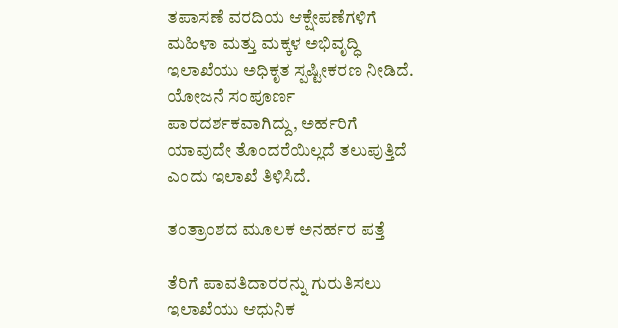ತಪಾಸಣೆ ವರದಿಯ ಆಕ್ಷೇಪಣೆಗಳಿಗೆ ಮಹಿಳಾ ಮತ್ತು ಮಕ್ಕಳ ಅಭಿವೃದ್ಧಿ ಇಲಾಖೆಯು ಅಧಿಕೃತ ಸ್ಪಷ್ಟೀಕರಣ ನೀಡಿದೆ. ಯೋಜನೆ ಸಂಪೂರ್ಣ ಪಾರದರ್ಶಕವಾಗಿದ್ದು, ಅರ್ಹರಿಗೆ ಯಾವುದೇ ತೊಂದರೆಯಿಲ್ಲದೆ ತಲುಪುತ್ತಿದೆ ಎಂದು ಇಲಾಖೆ ತಿಳಿಸಿದೆ.

ತಂತ್ರಾಂಶದ ಮೂಲಕ ಅನರ್ಹರ ಪತ್ತೆ

ತೆರಿಗೆ ಪಾವತಿದಾರರನ್ನು ಗುರುತಿಸಲು ಇಲಾಖೆಯು ಆಧುನಿಕ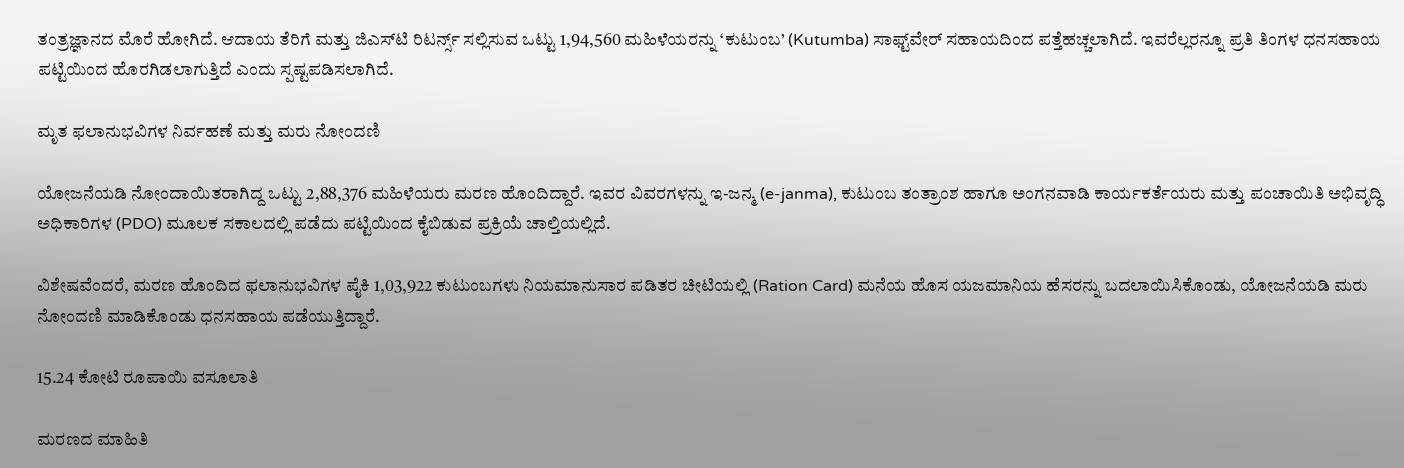ತಂತ್ರಜ್ಞಾನದ ಮೊರೆ ಹೋಗಿದೆ. ಆದಾಯ ತೆರಿಗೆ ಮತ್ತು ಜಿಎಸ್‌ಟಿ ರಿಟರ್ನ್ಸ್ ಸಲ್ಲಿಸುವ ಒಟ್ಟು 1,94,560 ಮಹಿಳೆಯರನ್ನು ‘ಕುಟುಂಬ’ (Kutumba) ಸಾಫ್ಟ್‌ವೇರ್ ಸಹಾಯದಿಂದ ಪತ್ತೆಹಚ್ಚಲಾಗಿದೆ. ಇವರೆಲ್ಲರನ್ನೂ ಪ್ರತಿ ತಿಂಗಳ ಧನಸಹಾಯ ಪಟ್ಟಿಯಿಂದ ಹೊರಗಿಡಲಾಗುತ್ತಿದೆ ಎಂದು ಸ್ಪಷ್ಟಪಡಿಸಲಾಗಿದೆ.

ಮೃತ ಫಲಾನುಭವಿಗಳ ನಿರ್ವಹಣೆ ಮತ್ತು ಮರು ನೋಂದಣಿ

ಯೋಜನೆಯಡಿ ನೋಂದಾಯಿತರಾಗಿದ್ದ ಒಟ್ಟು 2,88,376 ಮಹಿಳೆಯರು ಮರಣ ಹೊಂದಿದ್ದಾರೆ. ಇವರ ವಿವರಗಳನ್ನು ಇ-ಜನ್ಮ (e-janma), ಕುಟುಂಬ ತಂತ್ರಾಂಶ ಹಾಗೂ ಅಂಗನವಾಡಿ ಕಾರ್ಯಕರ್ತೆಯರು ಮತ್ತು ಪಂಚಾಯಿತಿ ಅಭಿವೃದ್ಧಿ ಅಧಿಕಾರಿಗಳ (PDO) ಮೂಲಕ ಸಕಾಲದಲ್ಲಿ ಪಡೆದು ಪಟ್ಟಿಯಿಂದ ಕೈಬಿಡುವ ಪ್ರಕ್ರಿಯೆ ಚಾಲ್ತಿಯಲ್ಲಿದೆ.

ವಿಶೇಷವೆಂದರೆ, ಮರಣ ಹೊಂದಿದ ಫಲಾನುಭವಿಗಳ ಪೈಕಿ 1,03,922 ಕುಟುಂಬಗಳು ನಿಯಮಾನುಸಾರ ಪಡಿತರ ಚೀಟಿಯಲ್ಲಿ (Ration Card) ಮನೆಯ ಹೊಸ ಯಜಮಾನಿಯ ಹೆಸರನ್ನು ಬದಲಾಯಿಸಿಕೊಂಡು, ಯೋಜನೆಯಡಿ ಮರು ನೋಂದಣಿ ಮಾಡಿಕೊಂಡು ಧನಸಹಾಯ ಪಡೆಯುತ್ತಿದ್ದಾರೆ.

15.24 ಕೋಟಿ ರೂಪಾಯಿ ವಸೂಲಾತಿ

ಮರಣದ ಮಾಹಿತಿ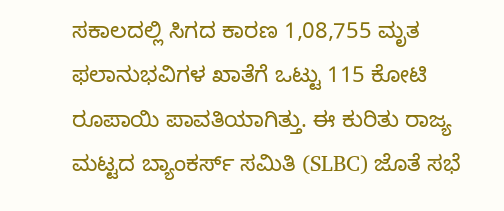ಸಕಾಲದಲ್ಲಿ ಸಿಗದ ಕಾರಣ 1,08,755 ಮೃತ ಫಲಾನುಭವಿಗಳ ಖಾತೆಗೆ ಒಟ್ಟು 115 ಕೋಟಿ ರೂಪಾಯಿ ಪಾವತಿಯಾಗಿತ್ತು. ಈ ಕುರಿತು ರಾಜ್ಯ ಮಟ್ಟದ ಬ್ಯಾಂಕರ್ಸ್‌ ಸಮಿತಿ (SLBC) ಜೊತೆ ಸಭೆ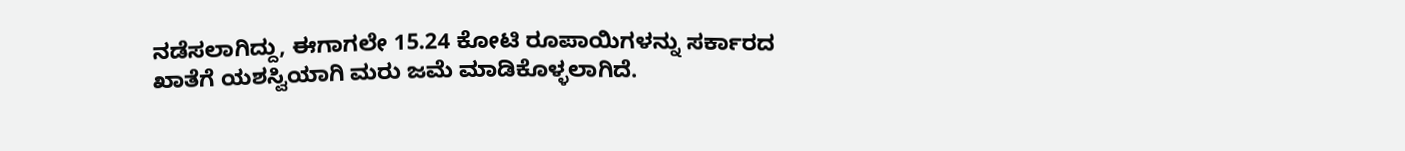ನಡೆಸಲಾಗಿದ್ದು, ಈಗಾಗಲೇ 15.24 ಕೋಟಿ ರೂಪಾಯಿಗಳನ್ನು ಸರ್ಕಾರದ ಖಾತೆಗೆ ಯಶಸ್ವಿಯಾಗಿ ಮರು ಜಮೆ ಮಾಡಿಕೊಳ್ಳಲಾಗಿದೆ.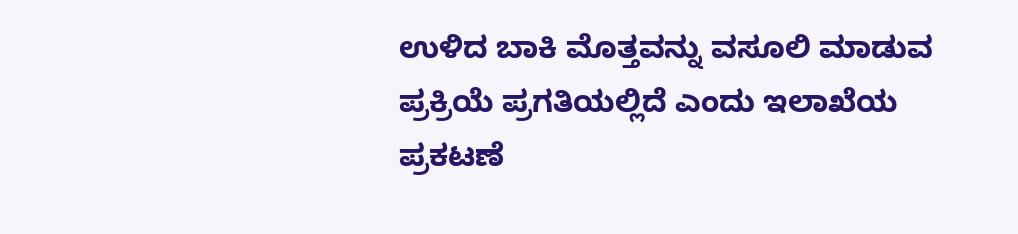ಉಳಿದ ಬಾಕಿ ಮೊತ್ತವನ್ನು ವಸೂಲಿ ಮಾಡುವ ಪ್ರಕ್ರಿಯೆ ಪ್ರಗತಿಯಲ್ಲಿದೆ ಎಂದು ಇಲಾಖೆಯ ಪ್ರಕಟಣೆ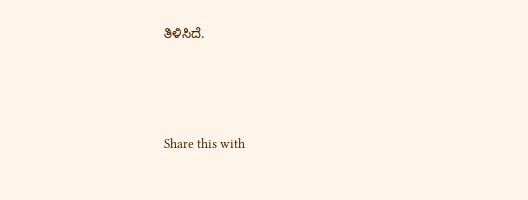ತಿಳಿಸಿದೆ.




Share this with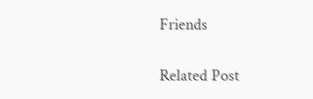Friends

Related Post